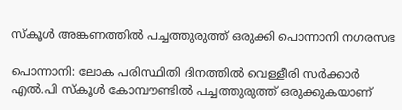സ്കൂൾ അങ്കണത്തിൽ പച്ചത്തുരുത്ത് ഒരുക്കി പൊന്നാനി നഗരസഭ

പൊന്നാനി: ലോക പരിസ്ഥിതി ദിനത്തിൽ വെള്ളീരി സർക്കാർ എൽ.പി സ്കൂൾ കോമ്പൗണ്ടിൽ പച്ചത്തുരുത്ത് ഒരുക്കുകയാണ്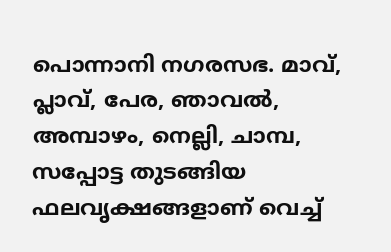പൊന്നാനി നഗരസഭ. മാവ്, പ്ലാവ്, പേര, ഞാവൽ, അമ്പാഴം, നെല്ലി, ചാമ്പ, സപ്പോട്ട തുടങ്ങിയ ഫലവൃക്ഷങ്ങളാണ് വെച്ച്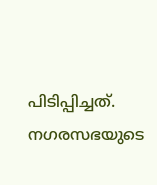പിടിപ്പിച്ചത്. നഗരസഭയുടെ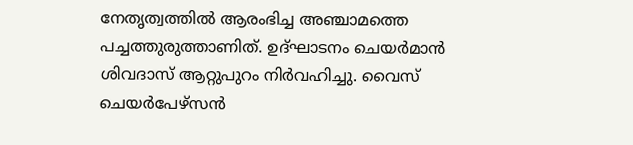നേതൃത്വത്തിൽ ആരംഭിച്ച അഞ്ചാമത്തെ പച്ചത്തുരുത്താണിത്. ഉദ്ഘാടനം ചെയർമാൻ ശിവദാസ് ആറ്റുപുറം നിർവഹിച്ചു. വൈസ് ചെയർപേഴ്സൻ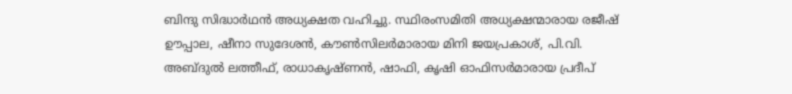ബിന്ദു സിദ്ധാർഥൻ അധ്യക്ഷത വഹിച്ചു. സ്ഥിരംസമിതി അധ്യക്ഷന്മാരായ രജീഷ് ഊപ്പാല, ഷീനാ സുദേശൻ, കൗൺസിലർമാരായ മിനി ജയപ്രകാശ്, പി.വി. അബ്ദുൽ ലത്തീഫ്, രാധാകൃഷ്ണൻ, ഷാഫി, കൃഷി ഓഫിസർമാരായ പ്രദീപ്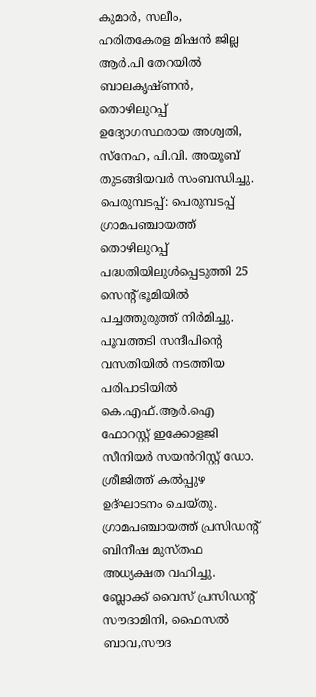കുമാർ, സലീം, ഹരിതകേരള മിഷൻ ജില്ല ആർ.പി തേറയിൽ ബാലകൃഷ്ണൻ, തൊഴിലുറപ്പ് ഉദ്യോഗസ്ഥരായ അശ്വതി, സ്നേഹ, പി.വി. അയൂബ് തുടങ്ങിയവർ സംബന്ധിച്ചു. പെരുമ്പടപ്പ്: പെരുമ്പടപ്പ് ഗ്രാമപഞ്ചായത്ത് തൊഴിലുറപ്പ് പദ്ധതിയിലുൾപ്പെടുത്തി 25 സെന്റ് ഭൂമിയിൽ പച്ചത്തുരുത്ത് നിർമിച്ചു. പൂവത്തടി സന്ദീപിന്റെ വസതിയിൽ നടത്തിയ പരിപാടിയിൽ കെ.എഫ്.ആർ.ഐ ഫോറസ്റ്റ് ഇക്കോളജി സീനിയർ സയൻറിസ്റ്റ് ഡോ. ശ്രീജിത്ത് കൽപ്പുഴ ഉദ്ഘാടനം ചെയ്തു. ഗ്രാമപഞ്ചായത്ത്‌ പ്രസിഡന്‍റ് ബിനീഷ മുസ്തഫ അധ്യക്ഷത വഹിച്ചു. ബ്ലോക്ക് വൈസ് പ്രസിഡന്‍റ് സൗദാമിനി, ഫൈസൽ ബാവ,സൗദ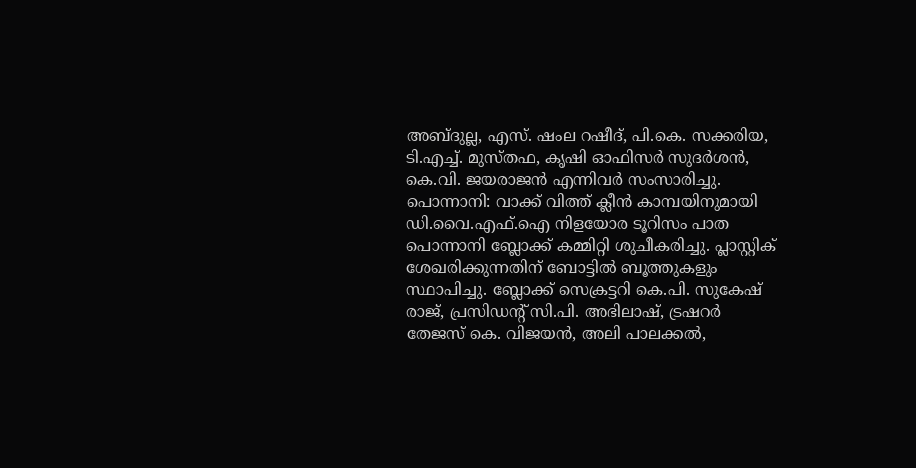അബ്ദുല്ല, എസ്. ഷംല റഷീദ്, പി.കെ. സക്കരിയ, ടി.എച്ച്. മുസ്തഫ, കൃഷി ഓഫിസർ സുദർശൻ, കെ.വി. ജയരാജൻ എന്നിവർ സംസാരിച്ചു. പൊന്നാനി: വാക്ക് വിത്ത് ക്ലീൻ കാമ്പയിനുമായി ഡി.വൈ.എഫ്.ഐ നിളയോര ടൂറിസം പാത പൊന്നാനി ബ്ലോക്ക് കമ്മിറ്റി ശുചീകരിച്ചു. പ്ലാസ്റ്റിക് ശേഖരിക്കുന്നതിന് ബോട്ടിൽ ബൂത്തുകളും സ്ഥാപിച്ചു. ബ്ലോക്ക് സെക്രട്ടറി കെ.പി. സുകേഷ് രാജ്, പ്രസിഡന്റ് സി.പി. അഭിലാഷ്, ട്രഷറർ തേജസ് കെ. വിജയൻ, അലി പാലക്കൽ,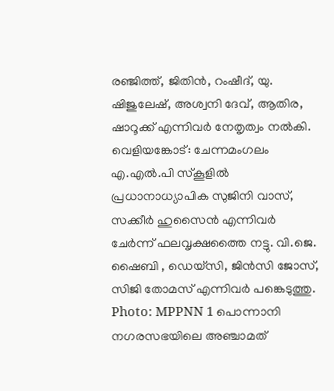രഞ്ജിത്ത്, ജിതിൻ, റംഷീദ്, യു. ഷിജുലേഷ്, അശ്വനി ദേവ്, ആതിര, ഷാറൂക്ക് എന്നിവർ നേതൃത്വം നൽകി. വെളിയങ്കോട്: ചേന്നമംഗലം എ.എൽ.പി സ്കൂളിൽ പ്രധാനാധ്യാപിക സുജിനി വാസ്‌, സക്കീർ ഹുസൈൻ എന്നിവർ ചേർന്ന് ഫലവൃക്ഷത്തൈ നട്ടു. വി.ജെ. ഷൈബി , ഡെയ്സി, ജിൻസി ജോസ്‌, സിജി തോമസ്‌ എന്നിവർ പങ്കെടുത്തു. Photo: MPPNN 1 പൊന്നാനി നഗരസഭയിലെ അഞ്ചാമത്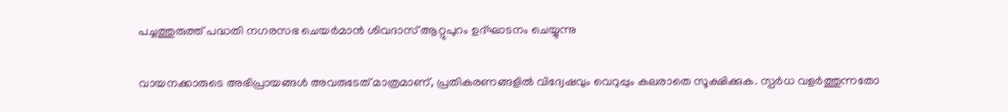പച്ചത്തുരുത്ത് പദ്ധതി നഗരസഭ ചെയർമാൻ ശിവദാസ് ആറ്റുപുറം ഉദ്ഘാടനം ചെയ്യുന്നു

വായനക്കാരുടെ അഭിപ്രായങ്ങള്‍ അവരുടേത് മാത്രമാണ്, പ്രതികരണങ്ങളിൽ വിദ്വേഷവും വെറുപ്പും കലരാതെ സൂക്ഷിക്കുക. സ്പർധ വളർത്തുന്നതോ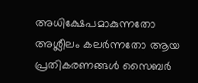അധിക്ഷേപമാകുന്നതോ അശ്ലീലം കലർന്നതോ ആയ പ്രതികരണങ്ങൾ സൈബർ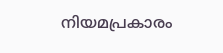നിയമപ്രകാരം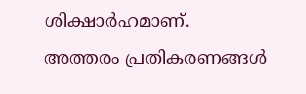ശിക്ഷാർഹമാണ്. അത്തരം പ്രതികരണങ്ങൾ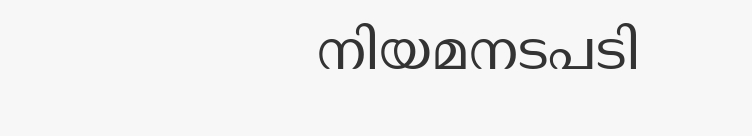നിയമനടപടി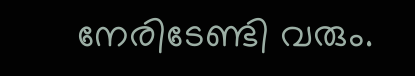നേരിടേണ്ടി വരും.